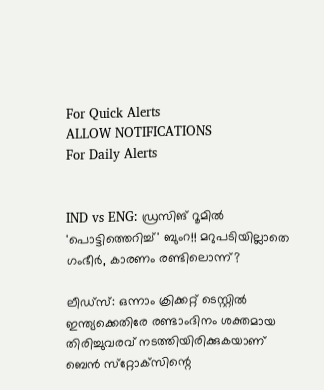For Quick Alerts
ALLOW NOTIFICATIONS
For Daily Alerts


IND vs ENG: ഡ്രസിങ് റൂമില്‍ 'പൊട്ടിത്തെറിച്ച്' ബുംറ!! മറുപടിയില്ലാതെ ഗംഭീര്‍, കാരണം രണ്ടിലൊന്ന്?

ലീഡ്‌സ്: ഒന്നാം ക്രിക്കറ്റ് ടെസ്റ്റില്‍ ഇന്ത്യക്കെതിരേ രണ്ടാംദിനം ശക്തമായ തിരിച്ചുവരവ് നടത്തിയിരിക്കുകയാണ് ബെന്‍ സ്‌റ്റോക്‌സിന്റെ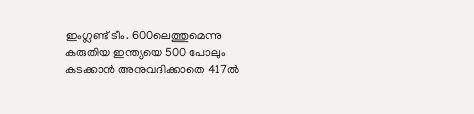ഇംഗ്ലണ്ട് ടീം. 600ലെത്തുമെന്നു കരുതിയ ഇന്ത്യയെ 500 പോലും കടക്കാന്‍ അനുവദിക്കാതെ 417ല്‍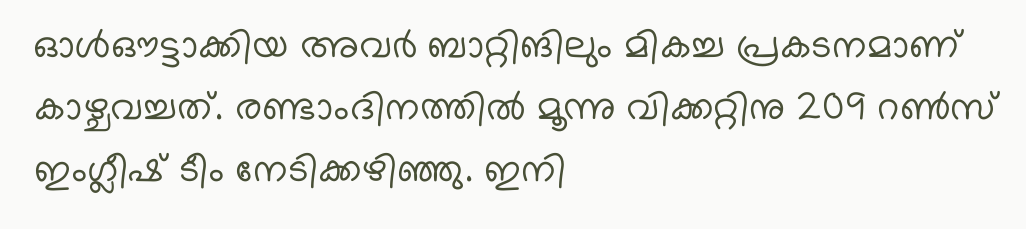ഓള്‍ഔട്ടാക്കിയ അവര്‍ ബാറ്റിങിലും മികച്ച പ്രകടനമാണ് കാഴ്ചവച്ചത്. രണ്ടാംദിനത്തില്‍ മൂന്നു വിക്കറ്റിനു 209 റണ്‍സ് ഇംഗ്ലീഷ് ടീം നേടിക്കഴിഞ്ഞു. ഇനി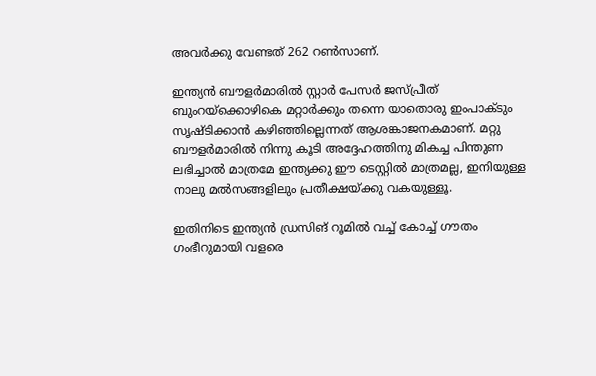അവര്‍ക്കു വേണ്ടത് 262 റണ്‍സാണ്.

ഇന്ത്യന്‍ ബൗളര്‍മാരില്‍ സ്റ്റാര്‍ പേസര്‍ ജസ്പ്രീത് ബുംറയ്‌ക്കൊഴികെ മറ്റാര്‍ക്കും തന്നെ യാതൊരു ഇംപാക്ടും സൃഷ്ടിക്കാന്‍ കഴിഞ്ഞില്ലെന്നത് ആശങ്കാജനകമാണ്. മറ്റു ബൗളര്‍മാരില്‍ നിന്നു കൂടി അദ്ദേഹത്തിനു മികച്ച പിന്തുണ ലഭിച്ചാല്‍ മാത്രമേ ഇന്ത്യക്കു ഈ ടെസ്റ്റില്‍ മാത്രമല്ല, ഇനിയുള്ള നാലു മല്‍സങ്ങളിലും പ്രതീക്ഷയ്ക്കു വകയുള്ളൂ.

ഇതിനിടെ ഇന്ത്യന്‍ ഡ്രസിങ് റൂമില്‍ വച്ച് കോച്ച് ഗൗതം ഗംഭീറുമായി വളരെ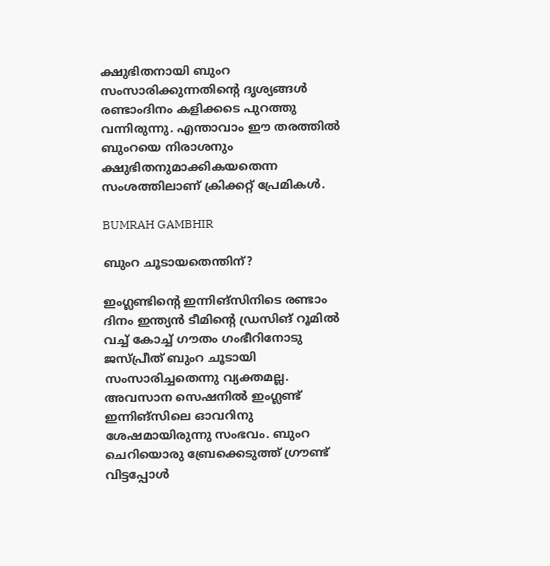ക്ഷുഭിതനായി ബുംറ സംസാരിക്കുന്നതിന്റെ ദൃശ്യങ്ങള്‍ രണ്ടാംദിനം കളിക്കടെ പുറത്തു വന്നിരുന്നു. എന്താവാം ഈ തരത്തില്‍ ബുംറയെ നിരാശനും ക്ഷുഭിതനുമാക്കികയതെന്ന സംശത്തിലാണ് ക്രിക്കറ്റ് പ്രേമികള്‍.

BUMRAH GAMBHIR

ബുംറ ചൂടായതെന്തിന്?

ഇംഗ്ലണ്ടിന്റെ ഇന്നിങ്‌സിനിടെ രണ്ടാം ദിനം ഇന്ത്യന്‍ ടീമിന്റെ ഡ്രസിങ് റൂമില്‍ വച്ച് കോച്ച് ഗൗതം ഗംഭീറിനോടു ജസ്പ്രീത് ബുംറ ചൂടായി സംസാരിച്ചതെന്നു വ്യക്തമല്ല. അവസാന സെഷനില്‍ ഇംഗ്ലണ്ട് ഇന്നിങ്‌സിലെ ഓവറിനു ശേഷമായിരുന്നു സംഭവം. ബുംറ ചെറിയൊരു ബ്രേക്കെടുത്ത് ഗ്രൗണ്ട് വിട്ടപ്പോള്‍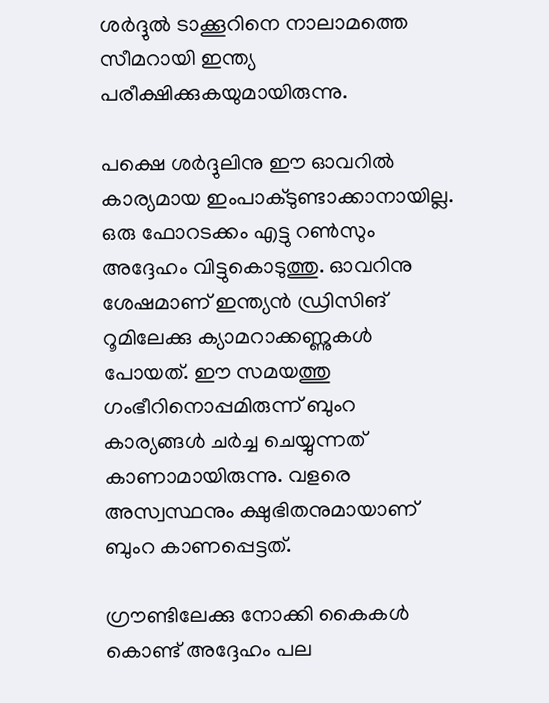ശര്‍ദ്ദുല്‍ ടാക്കൂറിനെ നാലാമത്തെ സീമറായി ഇന്ത്യ പരീക്ഷിക്കുകയുമായിരുന്നു.

പക്ഷെ ശര്‍ദ്ദുലിനു ഈ ഓവറില്‍ കാര്യമായ ഇംപാക്ടുണ്ടാക്കാനായില്ല. ഒരു ഫോറടക്കം എട്ടു റണ്‍സും അദ്ദേഹം വിട്ടുകൊടുത്തു. ഓവറിനു ശേഷമാണ് ഇന്ത്യന്‍ ഡ്രിസിങ് റൂമിലേക്കു ക്യാമറാക്കണ്ണുകള്‍ പോയത്. ഈ സമയത്തു ഗംഭീറിനൊപ്പമിരുന്ന് ബുംറ കാര്യങ്ങള്‍ ചര്‍ച്ച ചെയ്യുന്നത് കാണാമായിരുന്നു. വളരെ അസ്വസ്ഥനും ക്ഷുഭിതനുമായാണ് ബുംറ കാണപ്പെട്ടത്.

ഗ്രൗണ്ടിലേക്കു നോക്കി കൈകള്‍ കൊണ്ട് അദ്ദേഹം പല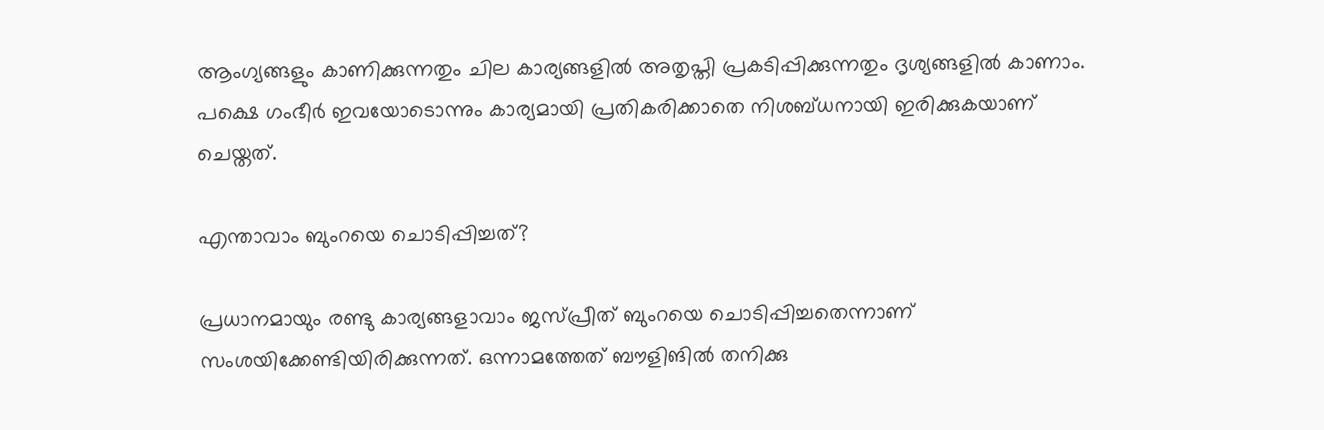ആംഗ്യങ്ങളും കാണിക്കുന്നതും ചില കാര്യങ്ങളില്‍ അതൃപ്തി പ്രകടിപ്പിക്കുന്നതും ദൃശ്യങ്ങളില്‍ കാണാം. പക്ഷെ ഗംഭീര്‍ ഇവയോടൊന്നും കാര്യമായി പ്രതികരിക്കാതെ നിശബ്ധനായി ഇരിക്കുകയാണ് ചെയ്തത്.

എന്താവാം ബുംറയെ ചൊടിപ്പിച്ചത്?

പ്രധാനമായും രണ്ടു കാര്യങ്ങളാവാം ജസ്പ്രീത് ബുംറയെ ചൊടിപ്പിച്ചതെന്നാണ് സംശയിക്കേണ്ടിയിരിക്കുന്നത്. ഒന്നാമത്തേത് ബൗളിങില്‍ തനിക്കു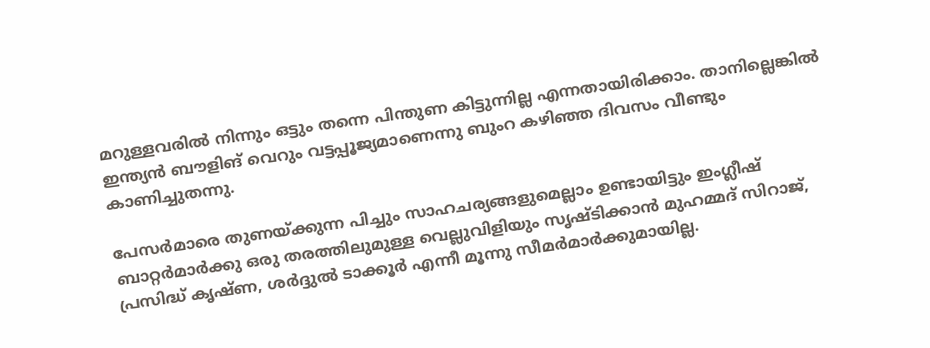മറുള്ളവരില്‍ നിന്നും ഒട്ടും തന്നെ പിന്തുണ കിട്ടുന്നില്ല എന്നതായിരിക്കാം. താനില്ലെങ്കില്‍ ഇന്ത്യന്‍ ബൗളിങ് വെറും വട്ടപ്പൂജ്യമാണെന്നു ബുംറ കഴിഞ്ഞ ദിവസം വീണ്ടും കാണിച്ചുതന്നു.

പേസര്‍മാരെ തുണയ്ക്കുന്ന പിച്ചും സാഹചര്യങ്ങളുമെല്ലാം ഉണ്ടായിട്ടും ഇംഗ്ലീഷ് ബാറ്റര്‍മാര്‍ക്കു ഒരു തരത്തിലുമുള്ള വെല്ലുവിളിയും സൃഷ്ടിക്കാന്‍ മുഹമ്മദ് സിറാജ്, പ്രസിദ്ധ് കൃഷ്ണ, ശര്‍ദ്ദുല്‍ ടാക്കൂര്‍ എന്നീ മൂന്നു സീമര്‍മാര്‍ക്കുമായില്ല.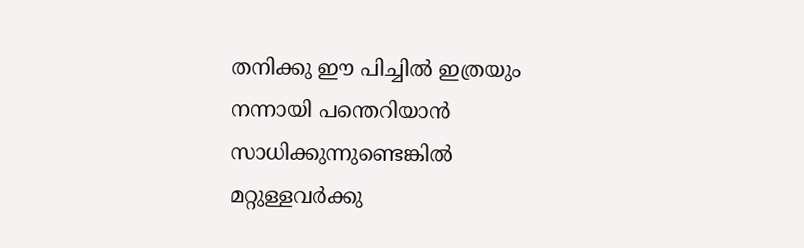തനിക്കു ഈ പിച്ചില്‍ ഇത്രയും നന്നായി പന്തെറിയാന്‍ സാധിക്കുന്നുണ്ടെങ്കില്‍ മറ്റുള്ളവര്‍ക്കു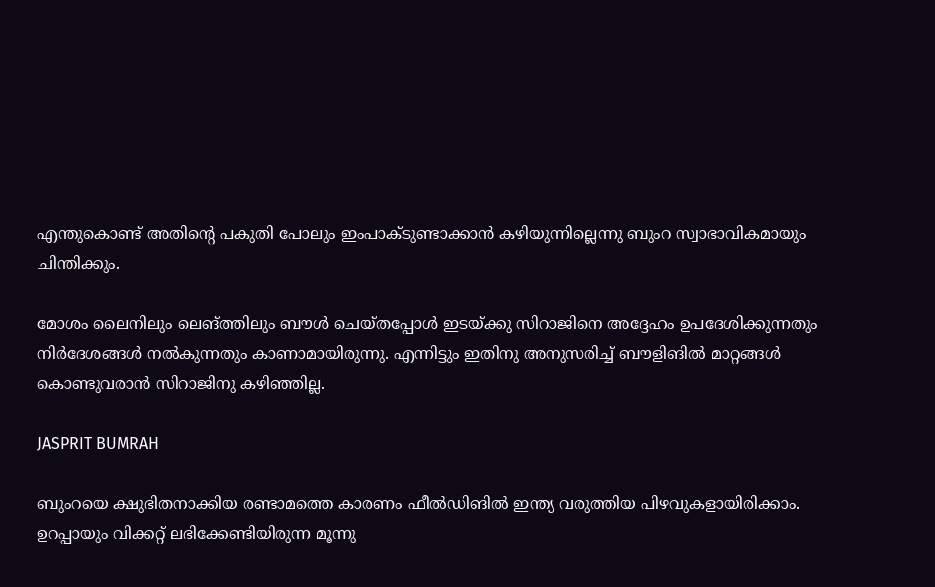എന്തുകൊണ്ട് അതിന്റെ പകുതി പോലും ഇംപാക്ടുണ്ടാക്കാന്‍ കഴിയുന്നില്ലെന്നു ബുംറ സ്വാഭാവികമായും ചിന്തിക്കും.

മോശം ലൈനിലും ലെങ്ത്തിലും ബൗള്‍ ചെയ്തപ്പോള്‍ ഇടയ്ക്കു സിറാജിനെ അദ്ദേഹം ഉപദേശിക്കുന്നതും നിര്‍ദേശങ്ങള്‍ നല്‍കുന്നതും കാണാമായിരുന്നു. എന്നിട്ടും ഇതിനു അനുസരിച്ച് ബൗളിങില്‍ മാറ്റങ്ങള്‍ കൊണ്ടുവരാന്‍ സിറാജിനു കഴിഞ്ഞില്ല.

JASPRIT BUMRAH

ബുംറയെ ക്ഷുഭിതനാക്കിയ രണ്ടാമത്തെ കാരണം ഫീല്‍ഡിങില്‍ ഇന്ത്യ വരുത്തിയ പിഴവുകളായിരിക്കാം. ഉറപ്പായും വിക്കറ്റ് ലഭിക്കേണ്ടിയിരുന്ന മൂന്നു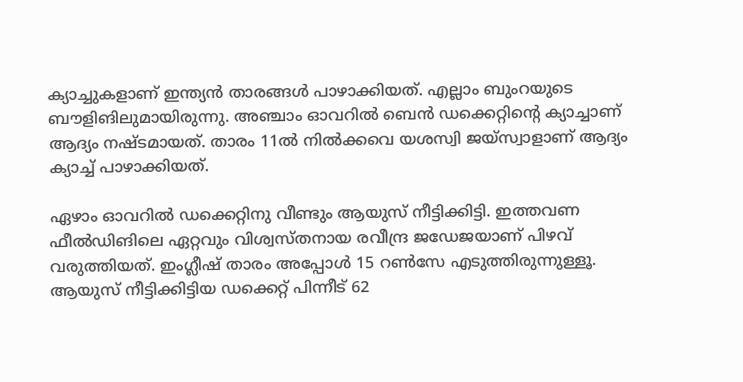ക്യാച്ചുകളാണ് ഇന്ത്യന്‍ താരങ്ങള്‍ പാഴാക്കിയത്. എല്ലാം ബുംറയുടെ ബൗളിങിലുമായിരുന്നു. അഞ്ചാം ഓവറില്‍ ബെന്‍ ഡക്കെറ്റിന്റെ ക്യാച്ചാണ് ആദ്യം നഷ്ടമായത്. താരം 11ല്‍ നില്‍ക്കവെ യശസ്വി ജയ്‌സ്വാളാണ് ആദ്യം ക്യാച്ച് പാഴാക്കിയത്.

ഏഴാം ഓവറില്‍ ഡക്കെറ്റിനു വീണ്ടും ആയുസ് നീട്ടിക്കിട്ടി. ഇത്തവണ ഫീല്‍ഡിങിലെ ഏറ്റവും വിശ്വസ്തനായ രവീന്ദ്ര ജഡേജയാണ് പിഴവ് വരുത്തിയത്. ഇംഗ്ലീഷ് താരം അപ്പോള്‍ 15 റണ്‍സേ എടുത്തിരുന്നുള്ളൂ. ആയുസ് നീട്ടിക്കിട്ടിയ ഡക്കെറ്റ് പിന്നീട് 62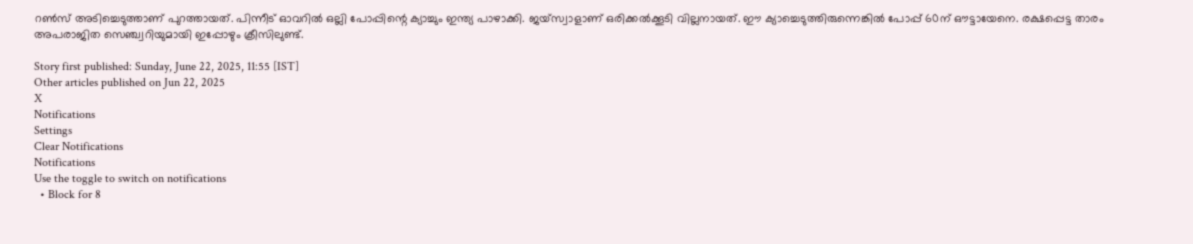റണ്‍സ് അടിച്ചെടുത്താണ് പുറത്തായത്. പിന്നീട് ഓവറില്‍ ഒല്ലി പോപ്പിന്റെ ക്യാച്ചും ഇന്ത്യ പാഴാക്കി. ജയ്‌സ്വാളാണ് ഒരിക്കല്‍ക്കൂടി വില്ലനായത്. ഈ ക്യാച്ചെടുത്തിരുന്നെങ്കില്‍ പോപ്പ് 60ന് ഔട്ടായേനെ. രക്ഷപ്പെട്ട താരം അപരാജിത സെഞ്ച്വറിയുമായി ഇപ്പോഴും ക്രീസിലുണ്ട്.

Story first published: Sunday, June 22, 2025, 11:55 [IST]
Other articles published on Jun 22, 2025
X
Notifications
Settings
Clear Notifications
Notifications
Use the toggle to switch on notifications
  • Block for 8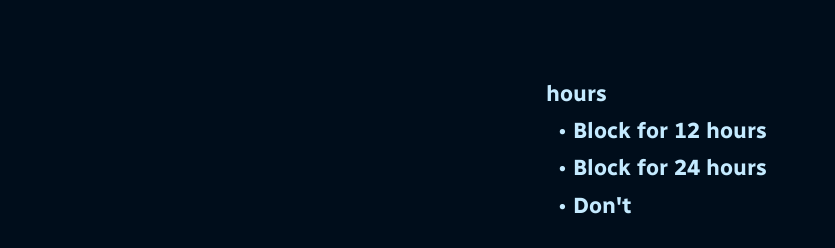hours
  • Block for 12 hours
  • Block for 24 hours
  • Don't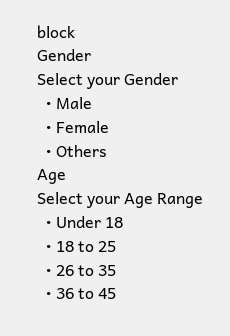block
Gender
Select your Gender
  • Male
  • Female
  • Others
Age
Select your Age Range
  • Under 18
  • 18 to 25
  • 26 to 35
  • 36 to 45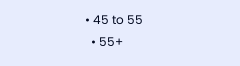• 45 to 55
  • 55+